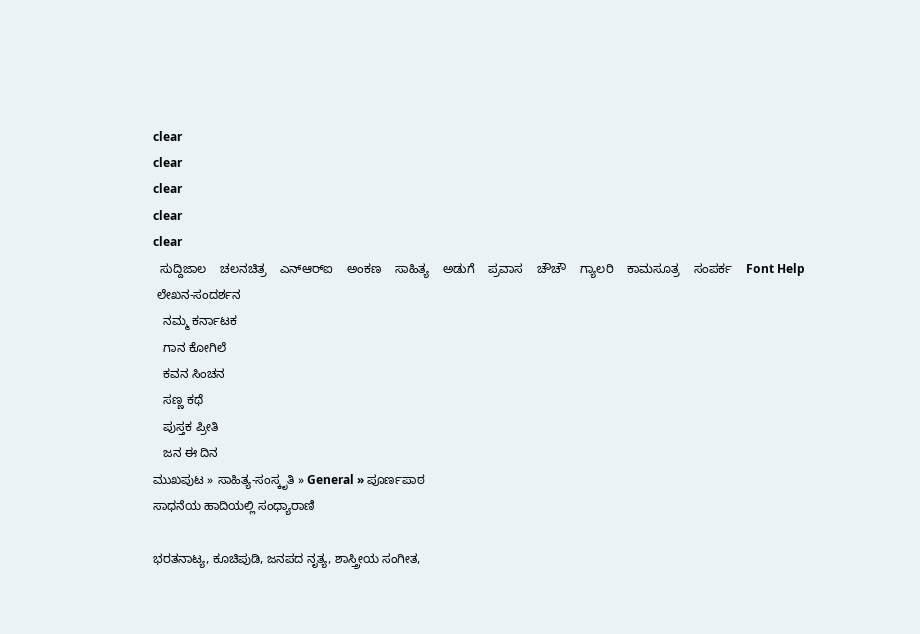clear
clear
clear
clear
clear
  ಸುದ್ದಿಜಾಲ    ಚಲನಚಿತ್ರ    ಎನ್‌ಆರ್‌ಐ    ಅಂಕಣ    ಸಾಹಿತ್ಯ    ಅಡುಗೆ    ಪ್ರವಾಸ    ಚೌಚೌ    ಗ್ಯಾಲರಿ    ಕಾಮಸೂತ್ರ    ಸಂಪರ್ಕ    Font Help
 ಲೇಖನ-ಸಂದರ್ಶನ
   ನಮ್ಮ ಕರ್ನಾಟಕ
   ಗಾನ ಕೋಗಿಲೆ
   ಕವನ ಸಿಂಚನ
   ಸಣ್ಣ ಕಥೆ
   ಪುಸ್ತಕ ಪ್ರೀತಿ
   ಜನ ಈ ದಿನ
ಮುಖಪುಟ » ಸಾಹಿತ್ಯ-ಸಂಸ್ಕೃತಿ » General » ಪೂರ್ಣಪಾಠ
ಸಾಧನೆಯ ಹಾದಿಯಲ್ಲಿ ಸಂಧ್ಯಾರಾಣಿ

ಭರತನಾಟ್ಯ, ಕೂಚಿಪುಡಿ, ಜನಪದ ನೃತ್ಯ, ಶಾಸ್ತ್ರೀಯ ಸಂಗೀತ,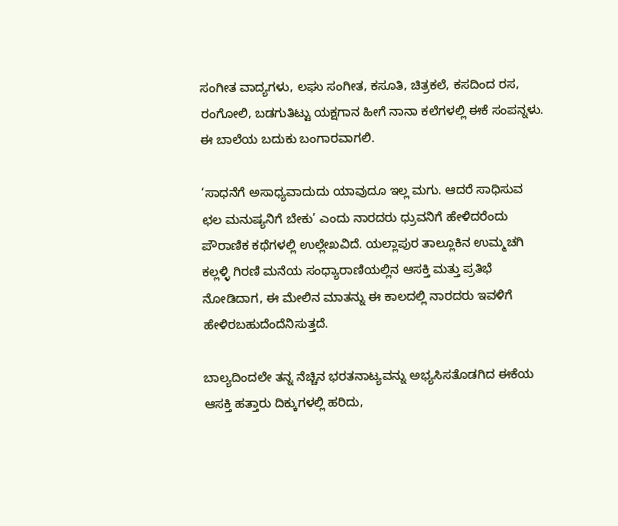ಸಂಗೀತ ವಾದ್ಯಗಳು, ಲಘು ಸಂಗೀತ, ಕಸೂತಿ, ಚಿತ್ರಕಲೆ, ಕಸದಿಂದ ರಸ, ರಂಗೋಲಿ, ಬಡಗುತಿಟ್ಟು ಯಕ್ಷಗಾನ ಹೀಗೆ ನಾನಾ ಕಲೆಗಳಲ್ಲಿ ಈಕೆ ಸಂಪನ್ನಳು. ಈ ಬಾಲೆಯ ಬದುಕು ಬಂಗಾರವಾಗಲಿ.

‘ಸಾಧನೆಗೆ ಅಸಾಧ್ಯವಾದುದು ಯಾವುದೂ ಇಲ್ಲ ಮಗು. ಆದರೆ ಸಾಧಿಸುವ ಛಲ ಮನುಷ್ಯನಿಗೆ ಬೇಕು’ ಎಂದು ನಾರದರು ಧ್ರುವನಿಗೆ ಹೇಳಿದರೆಂದು ಪೌರಾಣಿಕ ಕಥೆಗಳಲ್ಲಿ ಉಲ್ಲೇಖವಿದೆ. ಯಲ್ಲಾಪುರ ತಾಲ್ಲೂಕಿನ ಉಮ್ಮಚಗಿ ಕಲ್ಲಳ್ಳಿ ಗಿರಣಿ ಮನೆಯ ಸಂಧ್ಯಾರಾಣಿಯಲ್ಲಿನ ಆಸಕ್ತಿ ಮತ್ತು ಪ್ರತಿಭೆ ನೋಡಿದಾಗ, ಈ ಮೇಲಿನ ಮಾತನ್ನು ಈ ಕಾಲದಲ್ಲಿ ನಾರದರು ಇವಳಿಗೆ ಹೇಳಿರಬಹುದೆಂದೆನಿಸುತ್ತದೆ.

ಬಾಲ್ಯದಿಂದಲೇ ತನ್ನ ನೆಚ್ಚಿನ ಭರತನಾಟ್ಯವನ್ನು ಅಭ್ಯಸಿಸತೊಡಗಿದ ಈಕೆಯ ಆಸಕ್ತಿ ಹತ್ತಾರು ದಿಕ್ಕುಗಳಲ್ಲಿ ಹರಿದು,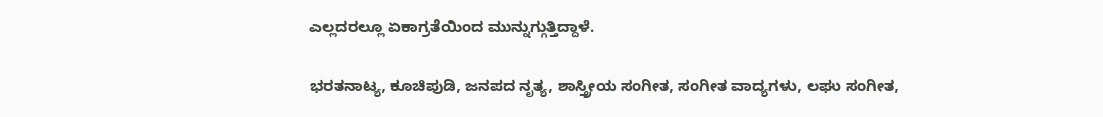ಎಲ್ಲದರಲ್ಲೂ ಏಕಾಗ್ರತೆಯಿಂದ ಮುನ್ನುಗ್ಗುತ್ತಿದ್ದಾಳೆ.

ಭರತನಾಟ್ಯ, ಕೂಚಿಪುಡಿ, ಜನಪದ ನೃತ್ಯ, ಶಾಸ್ತ್ರೀಯ ಸಂಗೀತ, ಸಂಗೀತ ವಾದ್ಯಗಳು, ಲಘು ಸಂಗೀತ,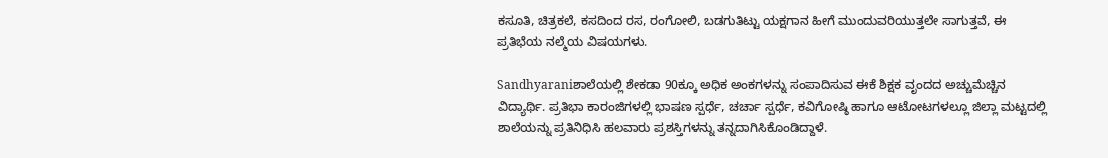ಕಸೂತಿ, ಚಿತ್ರಕಲೆ, ಕಸದಿಂದ ರಸ, ರಂಗೋಲಿ, ಬಡಗುತಿಟ್ಟು ಯಕ್ಷಗಾನ ಹೀಗೆ ಮುಂದುವರಿಯುತ್ತಲೇ ಸಾಗುತ್ತವೆ, ಈ ಪ್ರತಿಭೆಯ ನಲ್ಮೆಯ ವಿಷಯಗಳು.

Sandhyaraniಶಾಲೆಯಲ್ಲಿ ಶೇಕಡಾ 90ಕ್ಕೂ ಅಧಿಕ ಅಂಕಗಳನ್ನು ಸಂಪಾದಿಸುವ ಈಕೆ ಶಿಕ್ಷಕ ವೃಂದದ ಅಚ್ಚುಮೆಚ್ಚಿನ ವಿದ್ಯಾರ್ಥಿ. ಪ್ರತಿಭಾ ಕಾರಂಜಿಗಳಲ್ಲಿ ಭಾಷಣ ಸ್ಪರ್ಧೆ, ಚರ್ಚಾ ಸ್ಪರ್ಧೆ, ಕವಿಗೋಷ್ಠಿ ಹಾಗೂ ಆಟೋಟಗಳಲ್ಲೂ ಜಿಲ್ಲಾ ಮಟ್ಟದಲ್ಲಿ ಶಾಲೆಯನ್ನು ಪ್ರತಿನಿಧಿಸಿ ಹಲವಾರು ಪ್ರಶಸ್ತಿಗಳನ್ನು ತನ್ನದಾಗಿಸಿಕೊಂಡಿದ್ದಾಳೆ.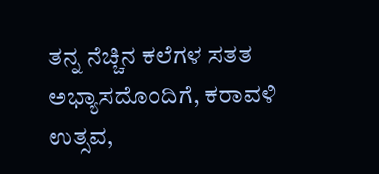ತನ್ನ ನೆಚ್ಚಿನ ಕಲೆಗಳ ಸತತ ಅಭ್ಯಾಸದೊಂದಿಗೆ, ಕರಾವಳಿ ಉತ್ಸವ,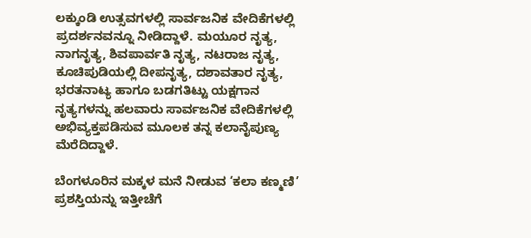ಲಕ್ಕುಂಡಿ ಉತ್ಸವಗಳಲ್ಲಿ ಸಾರ್ವಜನಿಕ ವೇದಿಕೆಗಳಲ್ಲಿ ಪ್ರದರ್ಶನವನ್ನೂ ನೀಡಿದ್ದಾಳೆ. ಮಯೂರ ನೃತ್ಯ, ನಾಗನೃತ್ಯ, ಶಿವಪಾರ್ವತಿ ನೃತ್ಯ, ನಟರಾಜ ನೃತ್ಯ, ಕೂಚಿಪುಡಿಯಲ್ಲಿ ದೀಪನೃತ್ಯ, ದಶಾವತಾರ ನೃತ್ಯ, ಭರತನಾಟ್ಯ ಹಾಗೂ ಬಡಗತಿಟ್ಟು ಯಕ್ಷಗಾನ ನೃತ್ಯಗಳನ್ನು ಹಲವಾರು ಸಾರ್ವಜನಿಕ ವೇದಿಕೆಗಳಲ್ಲಿ ಅಭಿವ್ಯಕ್ತಪಡಿಸುವ ಮೂಲಕ ತನ್ನ ಕಲಾನೈಪುಣ್ಯ ಮೆರೆದಿದ್ದಾಳೆ.

ಬೆಂಗಳೂರಿನ ಮಕ್ಕಳ ಮನೆ ನೀಡುವ ‘ಕಲಾ ಕಣ್ಮಣಿ’ ಪ್ರಶಸ್ತಿಯನ್ನು ಇತ್ತೀಚೆಗೆ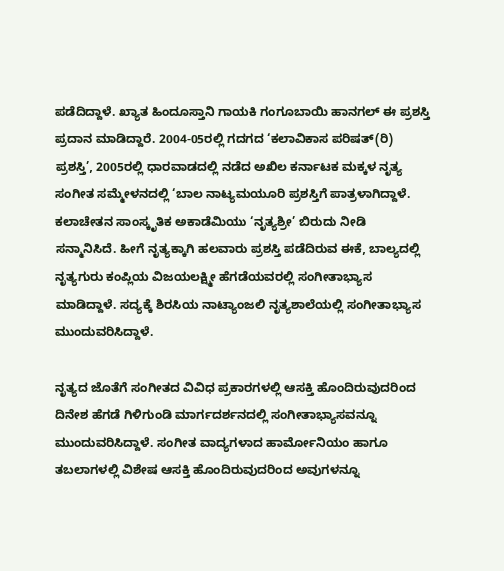ಪಡೆದಿದ್ದಾಳೆ. ಖ್ಯಾತ ಹಿಂದೂಸ್ತಾನಿ ಗಾಯಕಿ ಗಂಗೂಬಾಯಿ ಹಾನಗಲ್‌ ಈ ಪ್ರಶಸ್ತಿ ಪ್ರದಾನ ಮಾಡಿದ್ದಾರೆ. 2004-05ರಲ್ಲಿ ಗದಗದ ‘ಕಲಾವಿಕಾಸ ಪರಿಷತ್‌(ರಿ) ಪ್ರಶಸ್ತಿ’, 2005ರಲ್ಲಿ ಧಾರವಾಡದಲ್ಲಿ ನಡೆದ ಅಖಿಲ ಕರ್ನಾಟಕ ಮಕ್ಕಳ ನೃತ್ಯ ಸಂಗೀತ ಸಮ್ಮೇಳನದಲ್ಲಿ ‘ಬಾಲ ನಾಟ್ಯಮಯೂರಿ ಪ್ರಶಸ್ತಿಗೆ ಪಾತ್ರಳಾಗಿದ್ದಾಳೆ. ಕಲಾಚೇತನ ಸಾಂಸ್ಕೃತಿಕ ಅಕಾಡೆಮಿಯು ‘ನೃತ್ಯಶ್ರೀ’ ಬಿರುದು ನೀಡಿ ಸನ್ಮಾನಿಸಿದೆ. ಹೀಗೆ ನೃತ್ಯಕ್ಕಾಗಿ ಹಲವಾರು ಪ್ರಶಸ್ತಿ ಪಡೆದಿರುವ ಈಕೆ, ಬಾಲ್ಯದಲ್ಲಿ ನೃತ್ಯಗುರು ಕಂಪ್ಲಿಯ ವಿಜಯಲಕ್ಷ್ಮೀ ಹೆಗಡೆಯವರಲ್ಲಿ ಸಂಗೀತಾಭ್ಯಾಸ ಮಾಡಿದ್ದಾಳೆ. ಸದ್ಯಕ್ಕೆ ಶಿರಸಿಯ ನಾಟ್ಯಾಂಜಲಿ ನೃತ್ಯಶಾಲೆಯಲ್ಲಿ ಸಂಗೀತಾಭ್ಯಾಸ ಮುಂದುವರಿಸಿದ್ದಾಳೆ.

ನೃತ್ಯದ ಜೊತೆಗೆ ಸಂಗೀತದ ವಿವಿಧ ಪ್ರಕಾರಗಳಲ್ಲಿ ಆಸಕ್ತಿ ಹೊಂದಿರುವುದರಿಂದ ದಿನೇಶ ಹೆಗಡೆ ಗಿಳಿಗುಂಡಿ ಮಾರ್ಗದರ್ಶನದಲ್ಲಿ ಸಂಗೀತಾಭ್ಯಾಸವನ್ನೂ ಮುಂದುವರಿಸಿದ್ದಾಳೆ. ಸಂಗೀತ ವಾದ್ಯಗಳಾದ ಹಾರ್ಮೋನಿಯಂ ಹಾಗೂ ತಬಲಾಗಳಲ್ಲಿ ವಿಶೇಷ ಆಸಕ್ತಿ ಹೊಂದಿರುವುದರಿಂದ ಅವುಗಳನ್ನೂ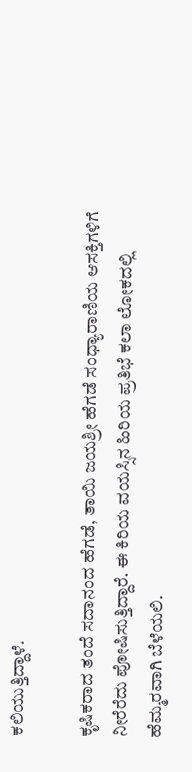ಕಲಿಯುತ್ತಿದ್ದಾಳೆ.

ಕೃಷಿಕರಾದ ತಂದೆ ಸದಾನಂದ ಹೆಗಡೆ, ತಾಯಿ ಜಯಶ್ರೀ ಹೆಗಡೆ ಸಂಧ್ಯಾರಾಣಿಯ ಆಸಕ್ತಿಗಳಿಗೆ ನೀರೆರೆದು ಪೋಷಿಸುತ್ತಿದ್ದಾರೆ. ಈ ಕಿರಿಯ ವಯಸ್ಸಿನ ಹಿರಿಯ ಪ್ರತಿಭೆ ಕಲಾ ಲೋಕದಲ್ಲಿ ಹೆಮ್ಮರವಾಗಿ ಬೆಳೆಯಲಿ.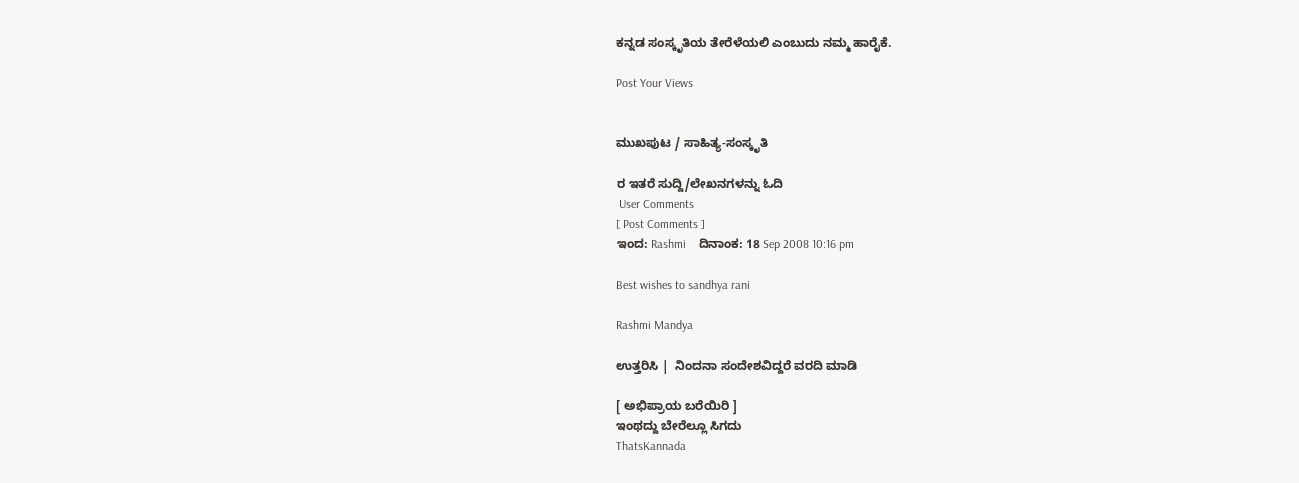ಕನ್ನಡ ಸಂಸ್ಕೃತಿಯ ತೇರೆಳೆಯಲಿ ಎಂಬುದು ನಮ್ಮ ಹಾರೈಕೆ.

Post Your Views


ಮುಖಪುಟ / ಸಾಹಿತ್ಯ-ಸಂಸ್ಕೃತಿ

ರ ಇತರೆ ಸುದ್ದಿ/ಲೇಖನಗಳನ್ನು ಓದಿ
 User Comments
[ Post Comments ]
ಇಂದ: Rashmi    ದಿನಾಂಕ: 18 Sep 2008 10:16 pm

Best wishes to sandhya rani

Rashmi Mandya

ಉತ್ತರಿಸಿ |  ನಿಂದನಾ ಸಂದೇಶವಿದ್ದರೆ ವರದಿ ಮಾಡಿ

[ ಅಭಿಪ್ರಾಯ ಬರೆಯಿರಿ ]
ಇಂಥದ್ದು ಬೇರೆಲ್ಲೂ ಸಿಗದು
ThatsKannada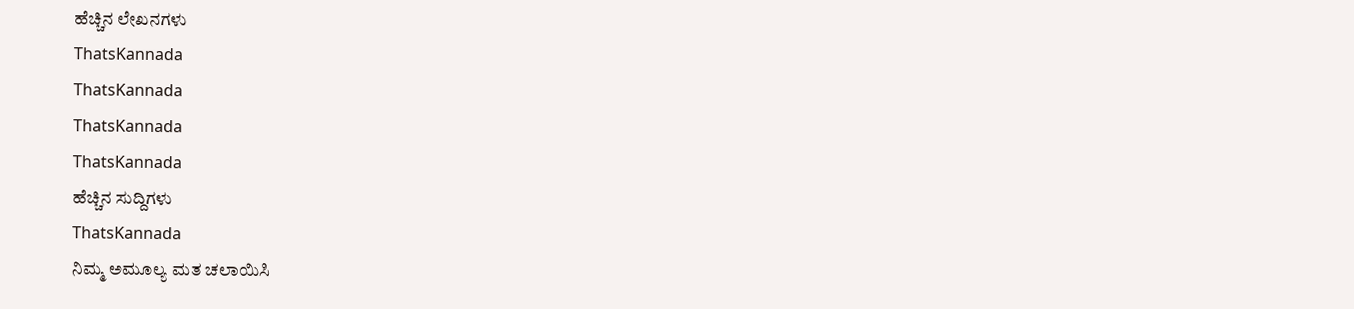ಹೆಚ್ಚಿನ ಲೇಖನಗಳು
ThatsKannada
ThatsKannada
ThatsKannada
ThatsKannada
ಹೆಚ್ಚಿನ ಸುದ್ದಿಗಳು
ThatsKannada
ನಿಮ್ಮ ಅಮೂಲ್ಯ ಮತ ಚಲಾಯಿಸಿ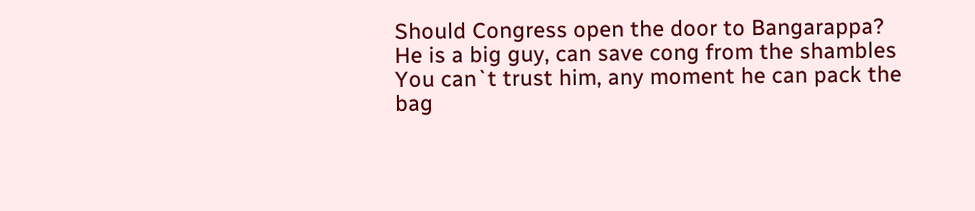Should Congress open the door to Bangarappa?
He is a big guy, can save cong from the shambles
You can`t trust him, any moment he can pack the bag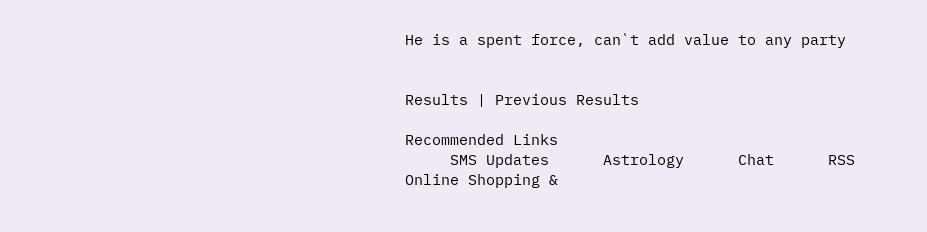He is a spent force, can`t add value to any party


Results | Previous Results

Recommended Links
     SMS Updates      Astrology      Chat      RSS      Online Shopping &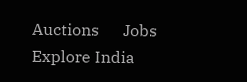Auctions      Jobs      Explore India